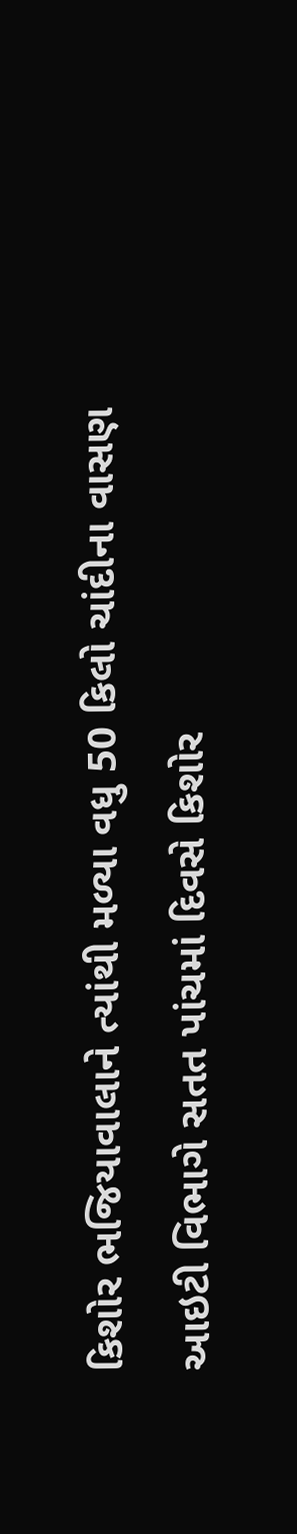કિશોર ભજિયાવાલાને ત્યાંથી મળ્યા વધુ 50 કિલો ચાંદીના વાસણ
આઇટી વિભાગે સતત પાંચમાં દિવસે કિશોર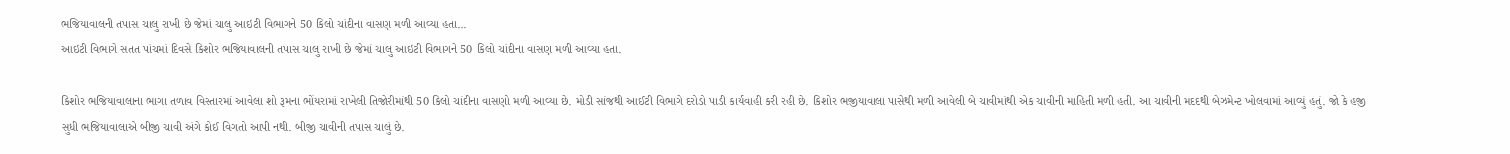ભજિયાવાલની તપાસ ચાલુ રાખી છે જેમાં ચાલુ આઇટી વિભાગને 50 કિલો ચાંદીના વાસણ મળી આવ્યા હતા...
આઇટી વિભાગે સતત પાંચમાં દિવસે કિશોર ભજિયાવાલની તપાસ ચાલુ રાખી છે જેમાં ચાલુ આઇટી વિભાગને 50 કિલો ચાંદીના વાસણ મળી આવ્યા હતા.

કિશોર ભજિયાવાલાના ભાગા તળાવ વિસ્તારમાં આવેલા શો રૂમના ભોંયરામાં રાખેલી તિજોરીમાંથી 50 કિલો ચાંદીના વાસણો મળી આવ્યા છે. મોડી સાંજથી આઈટી વિભાગે દરોડો પાડી કાર્યવાહી કરી રહી છે. કિશોર ભજીયાવાલા પાસેથી મળી આવેલી બે ચાવીમાંથી એક ચાવીની માહિતી મળી હતી. આ ચાવીની મદદથી બેઝમેન્ટ ખોલવામાં આવ્યું હતું. જો કે હજી સુધી ભજિયાવાલાએ બીજી ચાવી અંગે કોઈ વિગતો આપી નથી. બીજી ચાવીની તપાસ ચાલું છે.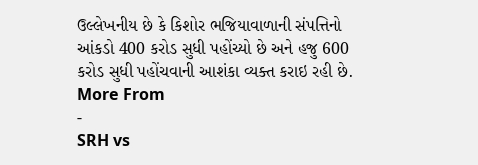ઉલ્લેખનીય છે કે કિશોર ભજિયાવાળાની સંપત્તિનો આંકડો 400 કરોડ સુધી પહોંચ્યો છે અને હજુ 600 કરોડ સુધી પહોંચવાની આશંકા વ્યક્ત કરાઇ રહી છે.
More From
-
SRH vs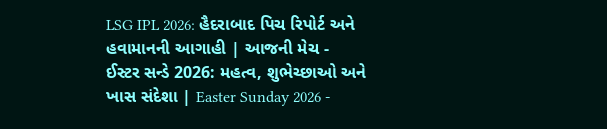LSG IPL 2026: હૈદરાબાદ પિચ રિપોર્ટ અને હવામાનની આગાહી | આજની મેચ -
ઈસ્ટર સન્ડે 2026: મહત્વ, શુભેચ્છાઓ અને ખાસ સંદેશા | Easter Sunday 2026 -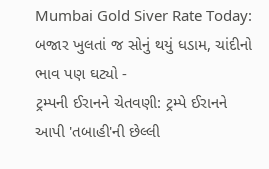Mumbai Gold Siver Rate Today: બજાર ખુલતાં જ સોનું થયું ધડામ, ચાંદીનો ભાવ પણ ઘટ્યો -
ટ્રમ્પની ઈરાનને ચેતવણી: ટ્રમ્પે ઈરાનને આપી 'તબાહી'ની છેલ્લી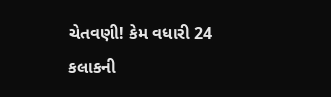ચેતવણી! કેમ વધારી 24 કલાકની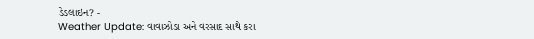ડેડલાઇન? -
Weather Update: વાવાઝોડા અને વરસાદ સાથે કરા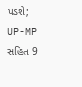પડશે; UP-MP સહિત 9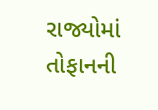રાજ્યોમાં તોફાનની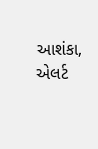આશંકા, એલર્ટ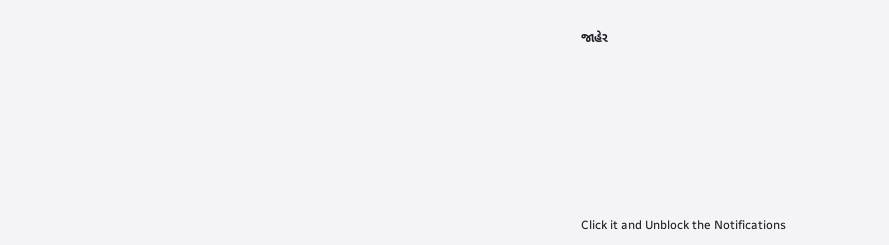જાહેર







Click it and Unblock the Notifications